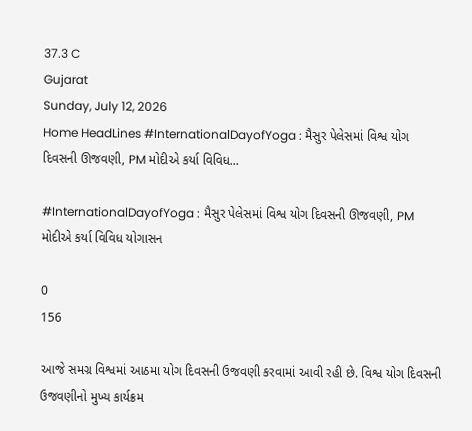37.3 C
Gujarat
Sunday, July 12, 2026
Home HeadLines #InternationalDayofYoga : મૈસુર પેલેસમાં વિશ્વ યોગ દિવસની ઊજવણી, PM મોદીએ કર્યા વિવિધ...

#InternationalDayofYoga : મૈસુર પેલેસમાં વિશ્વ યોગ દિવસની ઊજવણી, PM મોદીએ કર્યા વિવિધ યોગાસન

0
156

આજે સમગ્ર વિશ્વમાં આઠમા યોગ દિવસની ઉજવણી કરવામાં આવી રહી છે. વિશ્વ યોગ દિવસની ઉજવણીનો મુખ્ય કાર્યક્રમ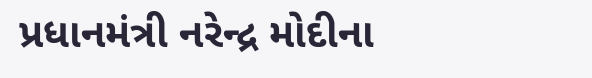પ્રધાનમંત્રી નરેન્દ્ર મોદીના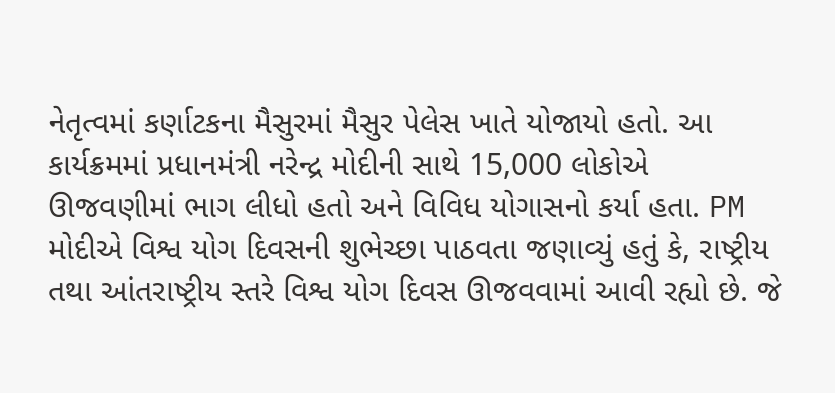નેતૃત્વમાં કર્ણાટકના મૈસુરમાં મૈસુર પેલેસ ખાતે યોજાયો હતો. આ કાર્યક્રમમાં પ્રધાનમંત્રી નરેન્દ્ર મોદીની સાથે 15,000 લોકોએ ઊજવણીમાં ભાગ લીધો હતો અને વિવિધ યોગાસનો કર્યા હતા. PM મોદીએ વિશ્વ યોગ દિવસની શુભેચ્છા પાઠવતા જણાવ્યું હતું કે, રાષ્ટ્રીય તથા આંતરાષ્ટ્રીય સ્તરે વિશ્વ યોગ દિવસ ઊજવવામાં આવી રહ્યો છે. જે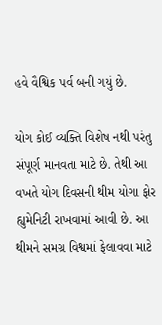હવે વૈશ્વિક પર્વ બની ગયું છે.

યોગ કોઈ વ્યક્તિ વિશેષ નથી પરંતુ સંપૂર્ણ માનવતા માટે છે. તેથી આ વખતે યોગ દિવસની થીમ યોગા ફોર હ્યુમેનિટી રાખવામાં આવી છે. આ થીમને સમગ્ર વિશ્વમાં ફેલાવવા માટે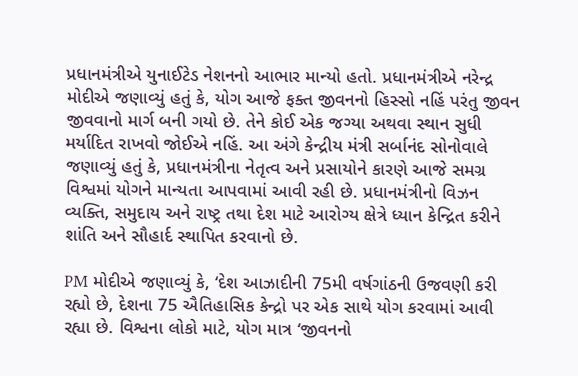પ્રધાનમંત્રીએ યુનાઈટેડ નેશનનો આભાર માન્યો હતો. પ્રધાનમંત્રીએ નરેન્દ્ર મોદીએ જણાવ્યું હતું કે, યોગ આજે ફક્ત જીવનનો હિસ્સો નહિં પરંતુ જીવન જીવવાનો માર્ગ બની ગયો છે. તેને કોઈ એક જગ્યા અથવા સ્થાન સુધી મર્યાદિત રાખવો જોઈએ નહિં. આ અંગે કેન્દ્રીય મંત્રી સર્બાનંદ સોનોવાલે જણાવ્યું હતું કે, પ્રધાનમંત્રીના નેતૃત્વ અને પ્રસાયોને કારણે આજે સમગ્ર વિશ્વમાં યોગને માન્યતા આપવામાં આવી રહી છે. પ્રધાનમંત્રીનો વિઝન વ્યક્તિ, સમુદાય અને રાષ્ટ્ર તથા દેશ માટે આરોગ્ય ક્ષેત્રે ધ્યાન કેન્દ્રિત કરીને શાંતિ અને સૌહાર્દ સ્થાપિત કરવાનો છે.

PM મોદીએ જણાવ્યું કે, ‘દેશ આઝાદીની 75મી વર્ષગાંઠની ઉજવણી કરી રહ્યો છે, દેશના 75 ઐતિહાસિક કેન્દ્રો પર એક સાથે યોગ કરવામાં આવી રહ્યા છે. વિશ્વના લોકો માટે, યોગ માત્ર ‘જીવનનો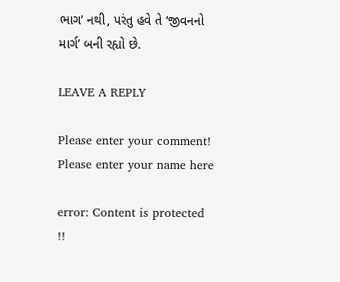ભાગ’ નથી, પરંતુ હવે તે ‘જીવનનો માર્ગ’ બની રહ્યો છે.

LEAVE A REPLY

Please enter your comment!
Please enter your name here

error: Content is protected !!